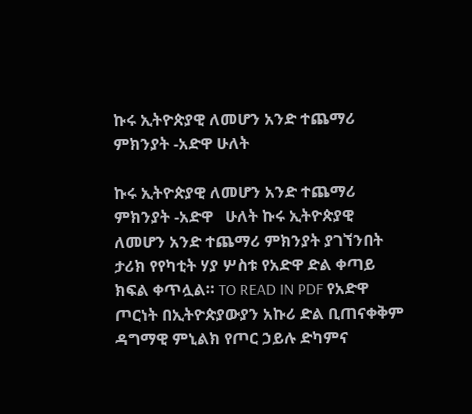ኩሩ ኢትዮጵያዊ ለመሆን አንድ ተጨማሪ ምክንያት -አድዋ ሁለት

ኩሩ ኢትዮጵያዊ ለመሆን አንድ ተጨማሪ ምክንያት -አድዋ   ሁለት ኩሩ ኢትዮጵያዊ ለመሆን አንድ ተጨማሪ ምክንያት ያገኘንበት ታሪክ የየካቲት ሃያ ሦስቱ የአድዋ ድል ቀጣይ ክፍል ቀጥሏል። TO READ IN PDF የአድዋ ጦርነት በኢትዮጵያውያን አኩሪ ድል ቢጠናቀቅም ዳግማዊ ምኒልክ የጦር ኃይሉ ድካምና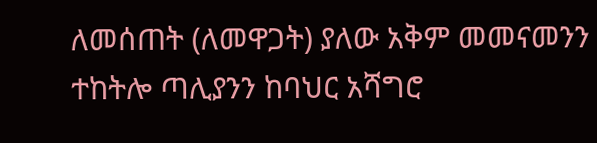ለመሰጠት (ለመዋጋት) ያለው አቅም መመናመንን ተከትሎ ጣሊያንን ከባህር አሻግሮ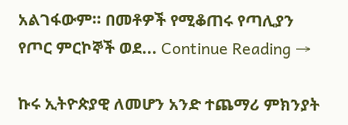አልገፋውም። በመቶዎች የሚቆጠሩ የጣሊያን የጦር ምርኮኞች ወደ... Continue Reading →

ኩሩ ኢትዮጵያዊ ለመሆን አንድ ተጨማሪ ምክንያት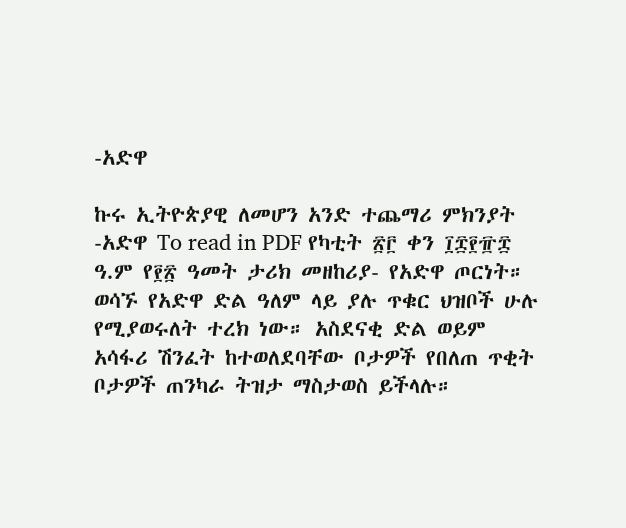-አድዋ

ኩሩ ኢትዮጵያዊ ለመሆን አንድ ተጨማሪ ምክንያት -አድዋ To read in PDF የካቲት ፳፫ ቀን ፲፰፻፹፰ ዓ.ም የ፻፳ ዓመት ታሪክ መዘከሪያ- የአድዋ ጦርነት። ወሳኙ የአድዋ ድል ዓለም ላይ ያሉ ጥቁር ህዝቦች ሁሉ የሚያወሩለት ተረክ ነው። አስደናቂ ድል ወይም አሳፋሪ ሽንፈት ከተወለደባቸው ቦታዎች የበለጠ ጥቂት ቦታዎች ጠንካራ ትዝታ ማስታወስ ይችላሉ።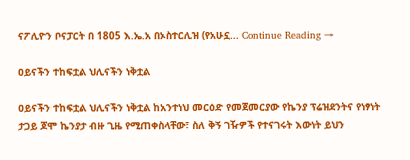ናፖሊዮን ቦናፓርት በ 1805 እ.ኤ.አ በኦስተርሊዝ (የአሁኗ... Continue Reading →

ዐይናችን ተከፍቷል ህሊናችን ነቅቷል

ዐይናችን ተከፍቷል ህሊናችን ነቅቷል ከአንተነህ መርዕድ የመጀመርያው የኬንያ ፕሬዝደንትና የነፃነት ታጋይ ጆሞ ኬንያታ ብዙ ጊዜ የሚጠቀስላቸው፣ ስለ ቅኝ ገዥዎች የተናገሩት እውነት ይህን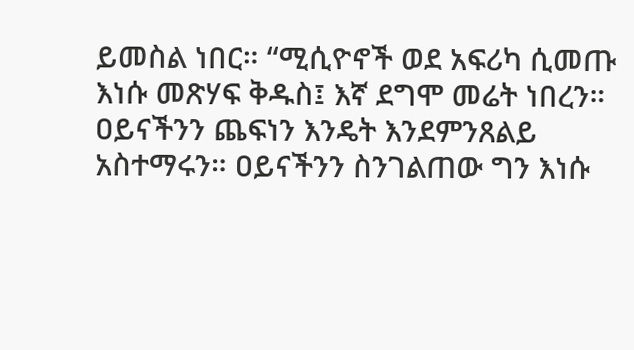ይመስል ነበር። “ሚሲዮኖች ወደ አፍሪካ ሲመጡ እነሱ መጽሃፍ ቅዱስ፤ እኛ ደግሞ መሬት ነበረን። ዐይናችንን ጨፍነን እንዴት እንደምንጸልይ አስተማሩን። ዐይናችንን ስንገልጠው ግን እነሱ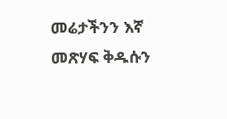መሬታችንን እኛ መጽሃፍ ቅዱሱን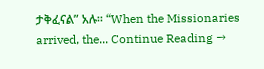ታቅፈናል” አሉ። “When the Missionaries arrived, the... Continue Reading →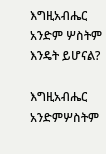እግዚአብሔር አንድም ሦስትም እንዴት ይሆናል?

እግዚአብሔር አንድምሦስትም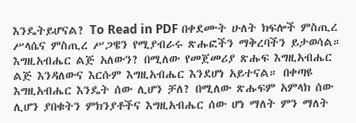እንዴትይሆናል? To Read in PDF በቀደሙት ሁለት ክፍሎች ምስጢረ ሥላሴና ምስጢረ ሥጋዌን የሚያብራሩ ጽሑፎችን ማቅረባችን ይታወሳል። እግዚአብሔር ልጅ አለውን? በሚለው የመጀመሪያ ጽሑፍ እግዚአብሔር ልጅ እንዳለውና እርሱም እግዚአብሔር እንደሆነ አይተናል። በቀጣዩ እግዚአብሔር እንዴት ሰው ሊሆን ቻለ? በሚለው ጽሑፍም አምላክ ሰው ሊሆን ያበቁትን ምክንያቶችና እግዚአብሔር ሰው ሆነ ማለት ምን ማለት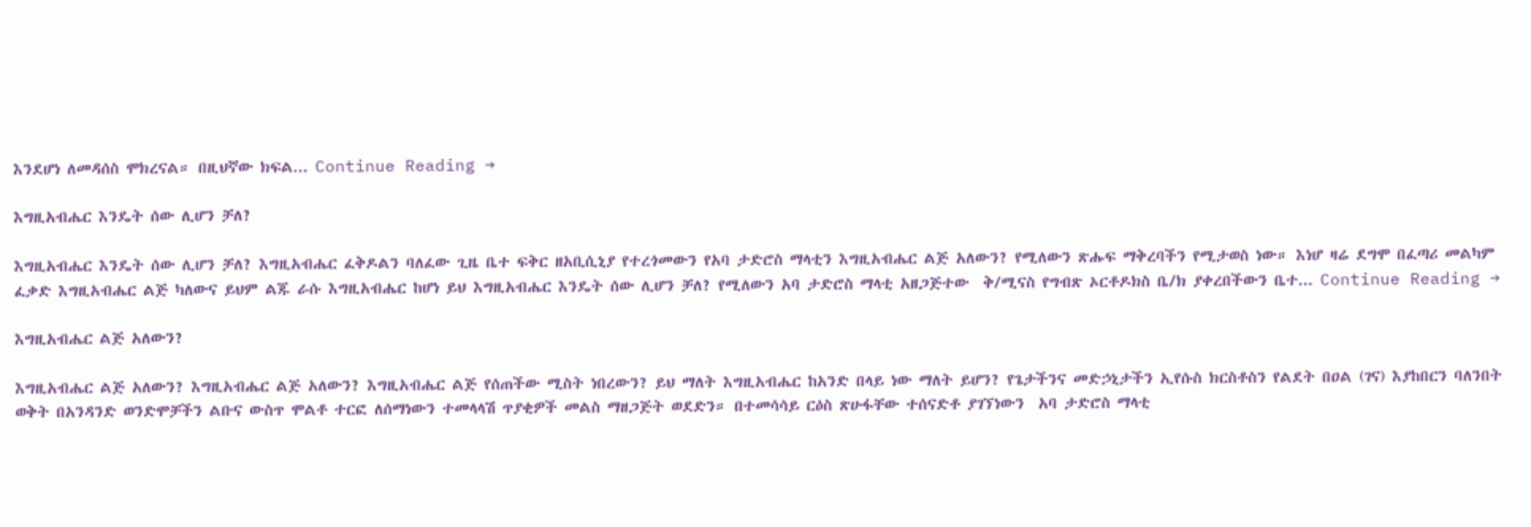እንደሆነ ለመዳሰስ ሞክረናል። በዚህኛው ክፍል... Continue Reading →

እግዚአብሔር እንዴት ሰው ሊሆን ቻለ?

እግዚአብሔር እንዴት ሰው ሊሆን ቻለ? እግዚአብሔር ፈቅዶልን ባለፈው ጊዜ ቤተ ፍቅር ዘአቢሲኒያ የተረጎመውን የአባ ታድሮስ ማላቲን እግዚአብሔር ልጅ አለውን? የሚለውን ጽሑፍ ማቅረባችን የሚታወስ ነው። እነሆ ዛሬ ደግሞ በፈጣሪ መልካም ፈቃድ እግዚአብሔር ልጅ ካለውና ይህም ልጁ ራሱ እግዚአብሔር ከሆነ ይህ እግዚአብሔር እንዴት ሰው ሊሆን ቻለ? የሚለውን አባ ታድሮስ ማላቲ አዘጋጅተው  ቅ/ሚናስ የግብጽ ኦርቶዶክስ ቤ/ክ ያቀረበችውን ቤተ... Continue Reading →

እግዚአብሔር ልጅ አለውን?

እግዚአብሔር ልጅ አለውን? እግዚአብሔር ልጅ አለውን? እግዚአብሔር ልጅ የሰጠችው ሚስት ነበረውን? ይህ ማለት እግዚአብሔር ከአንድ በላይ ነው ማለት ይሆን? የጌታችንና መድኃኒታችን ኢየሱስ ክርስቶስን የልደት በዐል (ገና) እያከበርን ባለንበት ወቅት በአንዳንድ ወንድሞቻችን ልቡና ውስጥ ሞልቶ ተርፎ ለሰማነውን ተመላላሽ ጥያቂዎች መልስ ማዘጋጅት ወደድን። በተመሳሳይ ርዕስ ጽሁፋቸው ተሰናድቶ ያገኘነውን  አባ ታድሮስ ማላቲ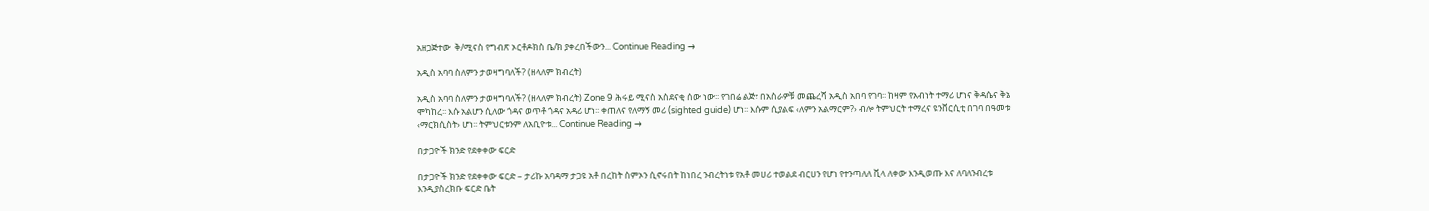አዘጋጅተው  ቅ/ሚናስ የግብጽ ኦርቶዶክስ ቤ/ክ ያቀረበችውን... Continue Reading →

አዲስ አባባ ስለምን ታወዛግባለች? (ዘላለም ክብረት)

አዲስ አባባ ስለምን ታወዛግባለች? (ዘላለም ክብረት) Zone 9 ሕሩይ ሚናስ አስደናቂ ሰው ነው፡፡ የገበሬ ልጅ፣ በአስራዎቹ መጨረሻ አዲስ አበባ የገባ፡፡ ከዛም የአብነት ተማሪ ሆነና ቅዳሴና ቅኔ ሞካከረ፡፡ እሱ አልሆን ሲለው ጎዳና ወጥቶ ጎዳና አዳሪ ሆነ፡፡ ቀጠለና የለማኝ መሪ (sighted guide) ሆነ፡፡ እሱም ሲያልፍ ‹ለምን አልማርም?› ብሎ ትምህርት ተማረና ዩንቨርሲቲ በገባ በዓመቱ ‹ማርክሲስት› ሆነ፡፡ ትምህርቱንም ለአቢዮቱ... Continue Reading →

በታጋዮች ክንድ የደቀቀው ፍርድ

በታጋዮች ክንድ የደቀቀው ፍርድ – ታሪኩ አባዳማ ታጋዩ አቶ በረከት ስምኦን ሲኖሩበት ከነበረ ንብረትነቱ የአቶ መሀሪ ተወልደ ብርሀን የሆነ የተንጣለለ ቪላ ለቀው እንዲወጡ እና ለባለንብረቱ እንዲያስረክቡ ፍርድ ቤት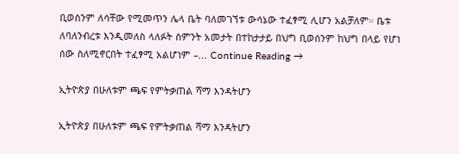ቢወስንም ለሳቸው የሚመጥን ሌላ ቤት ባለመገኘቱ ውሳኔው ተፈፃሚ ሊሆን አልቻለም። ቤቱ ለባለንብረቱ እንዲመለስ ላለፉት ስምንት አመታት በተከታታይ በህግ ቢወሰንም ከህግ በላይ የሆነ ሰው ስለሚኖርበት ተፈፃሚ አልሆነም –... Continue Reading →

ኢትዮጵያ በሁለቱም ጫፍ የምትቃጠል ሻማ እንዳትሆን

ኢትዮጵያ በሁለቱም ጫፍ የምትቃጠል ሻማ እንዳትሆን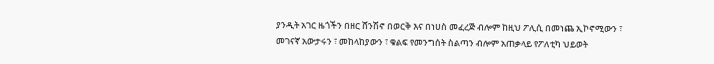ያንዲት አገር ዜጎችን በዘር ሸንሽኖ በወርቅ እና በነሀስ መፈረጅ ብሎም ከዚህ ፖሊሲ በመነጨ ኢኮኖሚውን ፣ መገናኛ አውታሩን ፣ መከላከያውን ፣ ቁልፍ የመንግሰት ስልጣን ብሎም አጠቃላይ የፖለቲካ ህይወት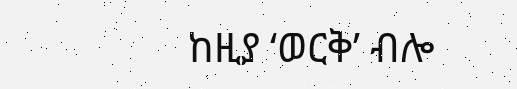ከዚያ ‘ወርቅ’ ብሎ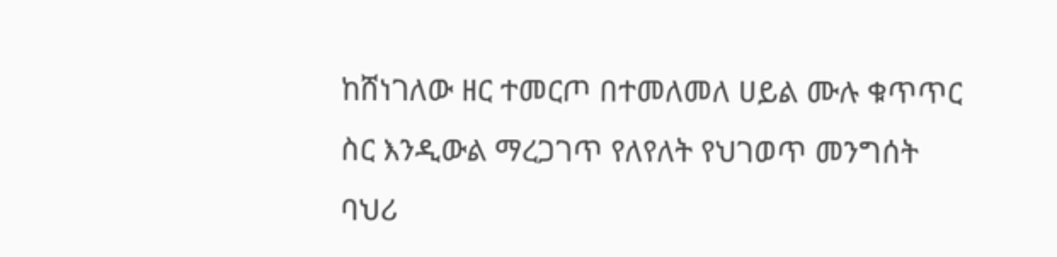ከሸነገለው ዘር ተመርጦ በተመለመለ ሀይል ሙሉ ቁጥጥር ስር እንዲውል ማረጋገጥ የለየለት የህገወጥ መንግሰት ባህሪ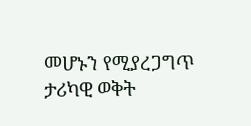መሆኑን የሚያረጋግጥ ታሪካዊ ወቅት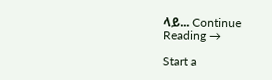ላይ... Continue Reading →

Start a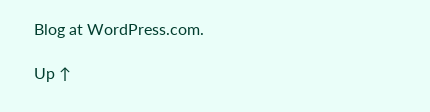Blog at WordPress.com.

Up ↑